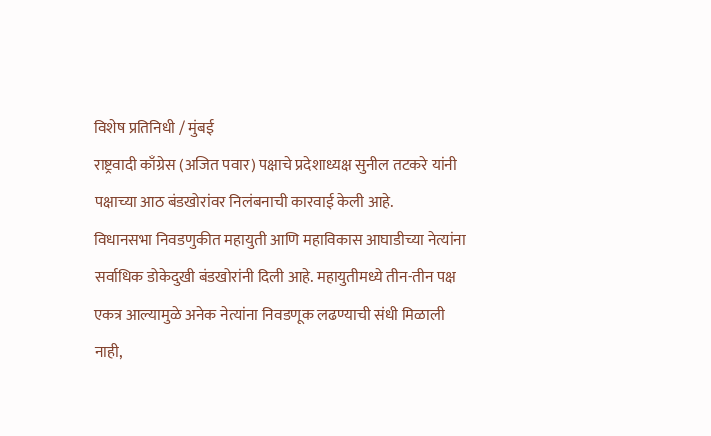विशेष प्रतिनिधी / मुंबई
राष्ट्रवादी काँग्रेस (अजित पवार) पक्षाचे प्रदेशाध्यक्ष सुनील तटकरे यांनी पक्षाच्या आठ बंडखोरांवर निलंबनाची कारवाई केली आहे.
विधानसभा निवडणुकीत महायुती आणि महाविकास आघाडीच्या नेत्यांना सर्वाधिक डोकेदुखी बंडखोरांनी दिली आहे. महायुतीमध्ये तीन-तीन पक्ष एकत्र आल्यामुळे अनेक नेत्यांना निवडणूक लढण्याची संधी मिळाली नाही,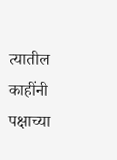त्यातील काहींनी पक्षाच्या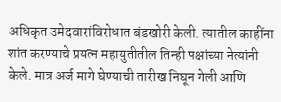अधिकृत उमेदवारांविरोधात बंडखोरी केली. त्यातील काहींना शांत करण्याचे प्रयत्न महायुतीतील तिन्ही पक्षांच्या नेत्यांनी केले. मात्र अर्ज मागे घेण्याची तारीख निघून गेली आणि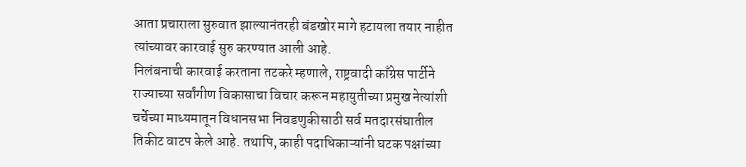आता प्रचाराला सुरुवात झाल्यानंतरही बंडखोर मागे हटायला तयार नाहीत त्यांच्यावर कारवाई सुरु करण्यात आली आहे.
निलंबनाची कारवाई करताना तटकरे म्हणाले, राष्ट्रवादी काँग्रेस पार्टीने राज्याच्या सर्वांगीण विकासाचा विचार करून महायुतीच्या प्रमुख नेत्यांशी चर्चेच्या माध्यमातून विधानसभा निवडणुकीसाठी सर्व मतदारसंघातील तिकीट वाटप केले आहे. तथापि, काही पदाधिकाऱ्यांनी घटक पक्षांच्या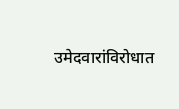उमेदवारांविरोधात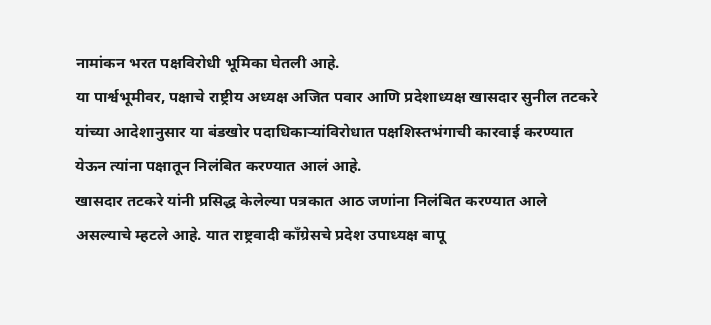नामांकन भरत पक्षविरोधी भूमिका घेतली आहे.
या पार्श्वभूमीवर, पक्षाचे राष्ट्रीय अध्यक्ष अजित पवार आणि प्रदेशाध्यक्ष खासदार सुनील तटकरे यांच्या आदेशानुसार या बंडखोर पदाधिकाऱ्यांविरोधात पक्षशिस्तभंगाची कारवाई करण्यात येऊन त्यांना पक्षातून निलंबित करण्यात आलं आहे.
खासदार तटकरे यांनी प्रसिद्ध केलेल्या पत्रकात आठ जणांना निलंबित करण्यात आले असल्याचे म्हटले आहे. यात राष्ट्रवादी काँग्रेसचे प्रदेश उपाध्यक्ष बापू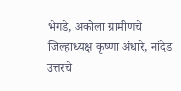भेगडे, अकोला ग्रामीणचे जिल्हाध्यक्ष कृष्णा अंधारे, नांदेड उत्तरचे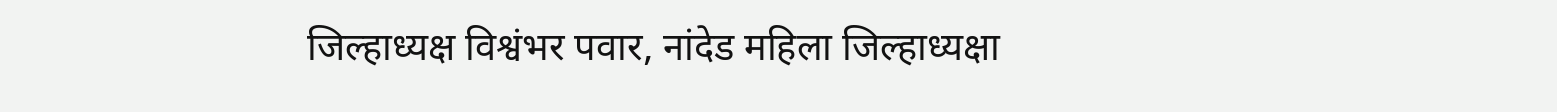जिल्हाध्यक्ष विश्वंभर पवार, नांदेड महिला जिल्हाध्यक्षा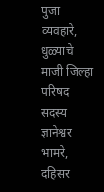पुजा व्यवहारे, धुळ्याचे माजी जिल्हा परिषद सदस्य ज्ञानेश्वर भामरे, दहिसर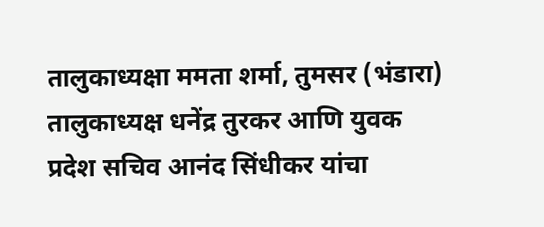तालुकाध्यक्षा ममता शर्मा, तुमसर (भंडारा) तालुकाध्यक्ष धनेंद्र तुरकर आणि युवक प्रदेश सचिव आनंद सिंधीकर यांचा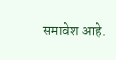समावेश आहे.